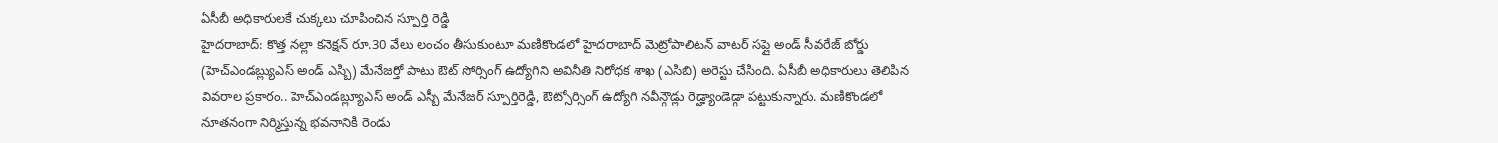ఏసీబీ అధికారులకే చుక్కలు చూపించిన స్పూర్తి రెడ్డి
హైదరాబాద్: కొత్త నల్లా కనెక్షన్ రూ.30 వేలు లంచం తీసుకుంటూ మణికొండలో హైదరాబాద్ మెట్రోపాలిటన్ వాటర్ సప్లై అండ్ సీవరేజ్ బోర్డు (హెచ్ఎండబ్ల్యుఎస్ అండ్ ఎస్బి) మేనేజర్తో పాటు ఔట్ సోర్సింగ్ ఉద్యోగిని అవినీతి నిరోధక శాఖ (ఎసిబి) అరెస్టు చేసింది. ఏసీబీ అధికారులు తెలిపిన వివరాల ప్రకారం.. హెచ్ఎండబ్ల్యూఎస్ అండ్ ఎస్బీ మేనేజర్ స్పూర్తిరెడ్డి, ఔట్సోర్సింగ్ ఉద్యోగి నవీన్గౌడ్లు రెడ్హ్యాండెడ్గా పట్టుకున్నారు. మణికొండలో నూతనంగా నిర్మిస్తున్న భవనానికి రెండు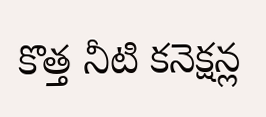కొత్త నీటి కనెక్షన్ల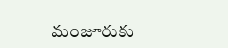మంజూరుకు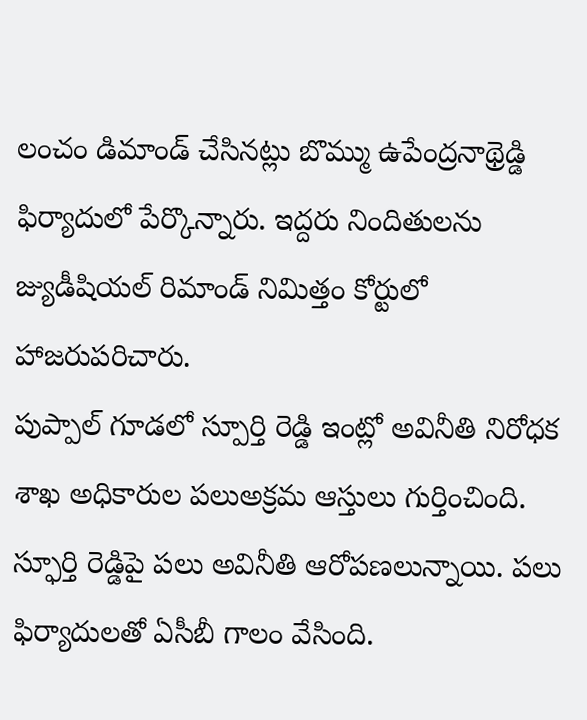లంచం డిమాండ్ చేసినట్లు బొమ్ము ఉపేంద్రనాథ్రెడ్డి ఫిర్యాదులో పేర్కొన్నారు. ఇద్దరు నిందితులను జ్యుడీషియల్ రిమాండ్ నిమిత్తం కోర్టులో హాజరుపరిచారు.
పుప్పాల్ గూడలో స్పూర్తి రెడ్డి ఇంట్లో అవినీతి నిరోధక శాఖ అధికారుల పలుఅక్రమ ఆస్తులు గుర్తించింది. స్ఫూర్తి రెడ్డిపై పలు అవినీతి ఆరోపణలున్నాయి. పలు ఫిర్యాదులతో ఏసీబీ గాలం వేసింది.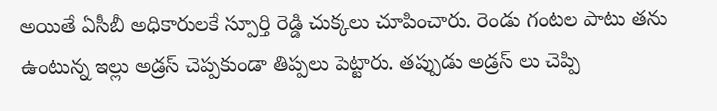అయితే ఏసీబీ అధికారులకే స్పూర్తి రెడ్డి చుక్కలు చూపించారు. రెండు గంటల పాటు తను ఉంటున్న ఇల్లు అడ్రస్ చెప్పకుండా తిప్పలు పెట్టారు. తప్పుడు అడ్రస్ లు చెప్పి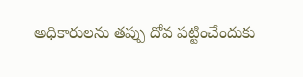అధికారులను తప్పు దోవ పట్టించేందుకు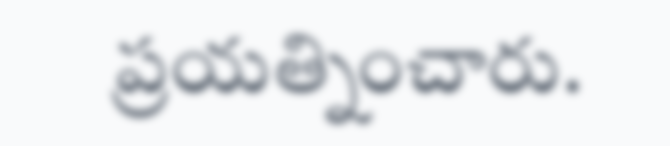ప్రయత్నించారు.